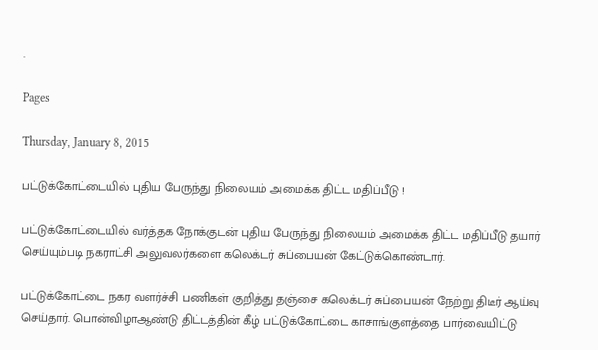.

Pages

Thursday, January 8, 2015

பட்டுக்கோட்டையில் புதிய பேருந்து நிலையம் அமைக்க திட்ட மதிப்பீடு !

பட்டுக்கோட்டையில் வர்த்தக நோக்குடன் புதிய பேருந்து நிலையம் அமைக்க திட்ட மதிப்பீடு தயார் செய்யும்படி நகராட்சி அலுவலர்களை கலெக்டர் சுப்பையன் கேட்டுக்கொண்டார்.

பட்டுக்கோட்டை நகர வளர்ச்சி பணிகள் குறித்து தஞ்சை கலெக்டர் சுப்பையன் நேற்று திடீர் ஆய்வு செய்தார். பொன்விழாஆண்டு திட்டத்தின் கீழ் பட்டுக்கோட்டை காசாங்குளத்தை பார்வையிட்டு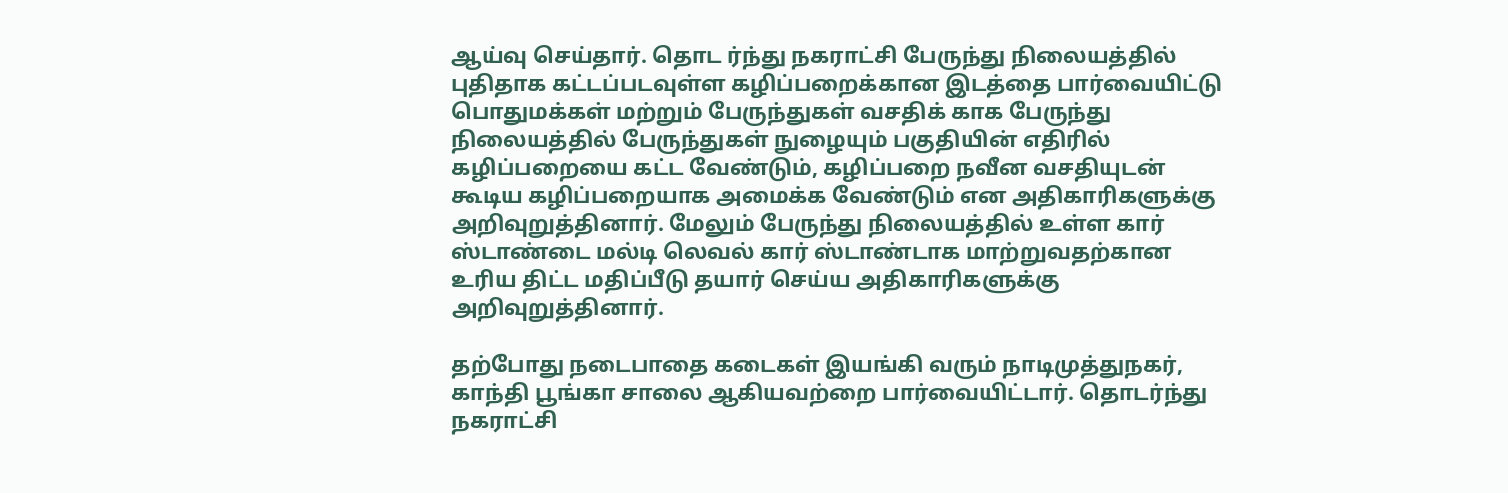ஆய்வு செய்தார். தொட ர்ந்து நகராட்சி பேருந்து நிலையத்தில் புதிதாக கட்டப்படவுள்ள கழிப்பறைக்கான இடத்தை பார்வையிட்டு பொதுமக்கள் மற்றும் பேருந்துகள் வசதிக் காக பேருந்து நிலையத்தில் பேருந்துகள் நுழையும் பகுதியின் எதிரில் கழிப்பறையை கட்ட வேண்டும், கழிப்பறை நவீன வசதியுடன் கூடிய கழிப்பறையாக அமைக்க வேண்டும் என அதிகாரிகளுக்கு அறிவுறுத்தினார். மேலும் பேருந்து நிலையத்தில் உள்ள கார் ஸ்டாண்டை மல்டி லெவல் கார் ஸ்டாண்டாக மாற்றுவதற்கான உரிய திட்ட மதிப்பீடு தயார் செய்ய அதிகாரிகளுக்கு அறிவுறுத்தினார்.

தற்போது நடைபாதை கடைகள் இயங்கி வரும் நாடிமுத்துநகர், காந்தி பூங்கா சாலை ஆகியவற்றை பார்வையிட்டார். தொடர்ந்து நகராட்சி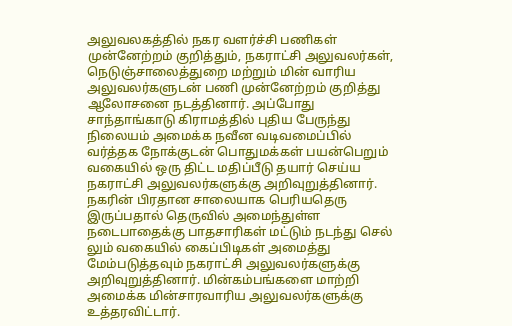அலுவலகத்தில் நகர வளர்ச்சி பணிகள் முன்னேற்றம் குறித்தும், நகராட்சி அலுவலர்கள், நெடுஞ்சாலைத்துறை மற்றும் மின் வாரிய அலுவலர்களுடன் பணி முன்னேற்றம் குறித்து ஆலோசனை நடத்தினார். அப்போது சாந்தாங்காடு கிராமத்தில் புதிய பேருந்து நிலையம் அமைக்க நவீன வடிவமைப்பில் வர்த்தக நோக்குடன் பொதுமக்கள் பயன்பெறும் வகையில் ஒரு திட்ட மதிப்பீடு தயார் செய்ய நகராட்சி அலுவலர்களுக்கு அறிவுறுத்தினார். நகரின் பிரதான சாலையாக பெரியதெரு இருப்பதால் தெருவில் அமைந்துள்ள நடைபாதைக்கு பாதசாரிகள் மட்டும் நடந்து செல் லும் வகையில் கைப்பிடிகள் அமைத்து மேம்படுத்தவும் நகராட்சி அலுவலர்களுக்கு அறிவுறுத்தினார். மின்கம்பங்களை மாற்றி அமைக்க மின்சாரவாரிய அலுவலர்களுக்கு உத்தரவிட்டார்.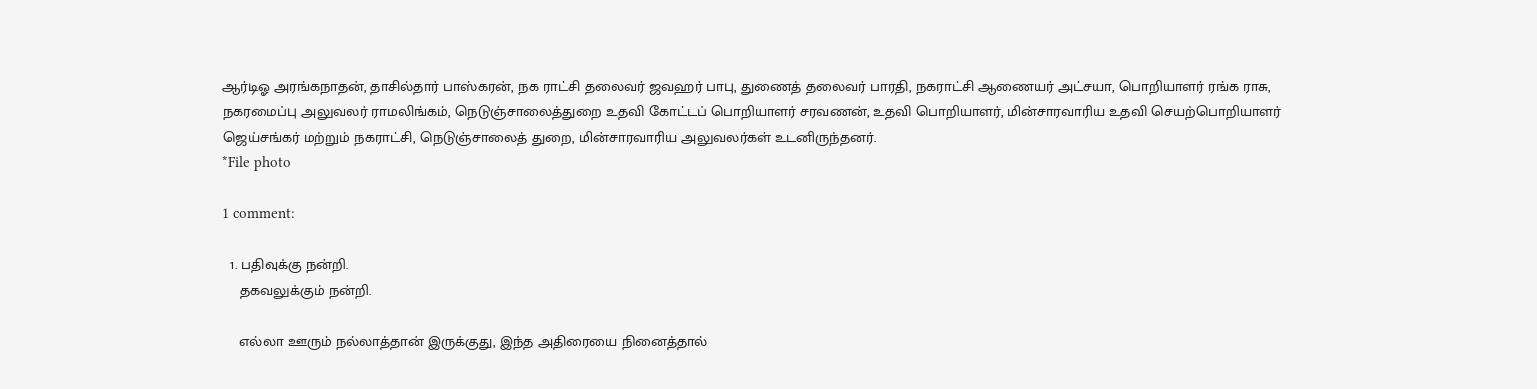ஆர்டிஓ அரங்கநாதன், தாசில்தார் பாஸ்கரன், நக ராட்சி தலைவர் ஜவஹர் பாபு, துணைத் தலைவர் பாரதி, நகராட்சி ஆணையர் அட்சயா, பொறியாளர் ரங்க ராசு, நகரமைப்பு அலுவலர் ராமலிங்கம், நெடுஞ்சாலைத்துறை உதவி கோட்டப் பொறியாளர் சரவணன், உதவி பொறியாளர், மின்சாரவாரிய உதவி செயற்பொறியாளர் ஜெய்சங்கர் மற்றும் நகராட்சி, நெடுஞ்சாலைத் துறை, மின்சாரவாரிய அலுவலர்கள் உடனிருந்தனர்.
*File photo

1 comment:

  1. பதிவுக்கு நன்றி.
    தகவலுக்கும் நன்றி.

    எல்லா ஊரும் நல்லாத்தான் இருக்குது, இந்த அதிரையை நினைத்தால்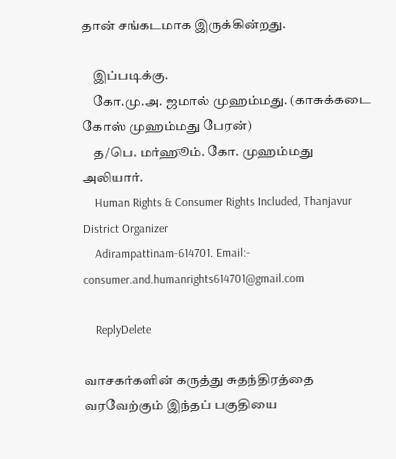தான் சங்கடமாக இருக்கின்றது.

    இப்படிக்கு.
    கோ.மு.அ. ஜமால் முஹம்மது. (காசுக்கடை கோஸ் முஹம்மது பேரன்)
    த/பெ. மர்ஹூம். கோ. முஹம்மது அலியார்.
    Human Rights & Consumer Rights Included, Thanjavur District Organizer
    Adirampattinam-614701. Email:- consumer.and.humanrights614701@gmail.com

    ReplyDelete

வாசகர்களின் கருத்து சுதந்திரத்தை வரவேற்கும் இந்தப் பகுதியை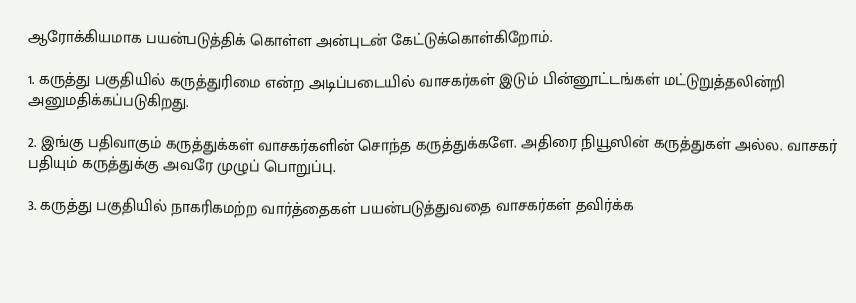ஆரோக்கியமாக பயன்படுத்திக் கொள்ள அன்புடன் கேட்டுக்கொள்கிறோம்.

1. கருத்து பகுதியில் கருத்துரிமை என்ற அடிப்படையில் வாசகர்கள் இடும் பின்னூட்டங்கள் மட்டுறுத்தலின்றி அனுமதிக்கப்படுகிறது.

2. இங்கு பதிவாகும் கருத்துக்கள் வாசகர்களின் சொந்த கருத்துக்களே. அதிரை நியூஸின் கருத்துகள் அல்ல. வாசகர் பதியும் கருத்துக்கு அவரே முழுப் பொறுப்பு.

3. கருத்து பகுதியில் நாகரிகமற்ற வார்த்தைகள் பயன்படுத்துவதை வாசகர்கள் தவிர்க்க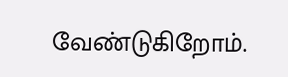வேண்டுகிறோம்.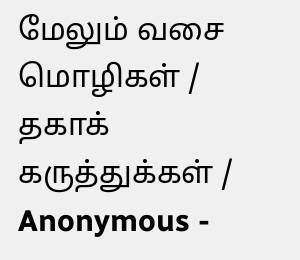மேலும் வசை மொழிகள் / தகாக் கருத்துக்கள் / Anonymous -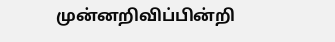முன்னறிவிப்பின்றி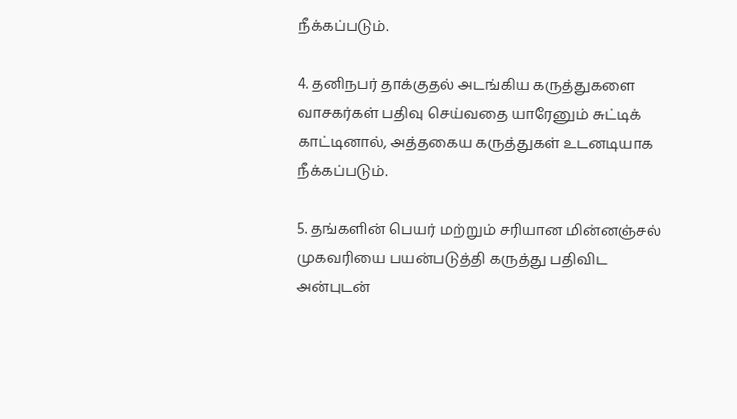நீக்கப்படும்.

4. தனிநபர் தாக்குதல் அடங்கிய கருத்துகளை வாசகர்கள் பதிவு செய்வதை யாரேனும் சுட்டிக் காட்டினால், அத்தகைய கருத்துகள் உடனடியாக நீக்கப்படும்.

5. தங்களின் பெயர் மற்றும் சரியான மின்னஞ்சல் முகவரியை பயன்படுத்தி கருத்து பதிவிட அன்புடன்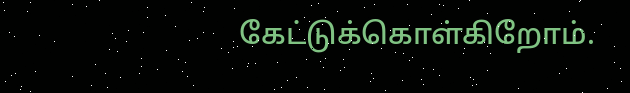கேட்டுக்கொள்கிறோம்.